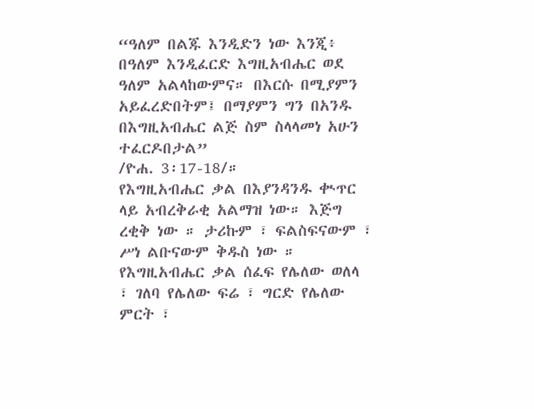“ዓለም በልጁ እንዲድን ነው እንጂ፥ በዓለም እንዲፈርድ እግዚአብሔር ወደ ዓለም አልላከውምና። በእርሱ በሚያምን አይፈረድበትም፤ በማያምን ግን በአንዱ በእግዚአብሔር ልጅ ስም ስላላመነ አሁን ተፈርዶበታል”
/ዮሐ. 3፡17-18/።
የእግዚአብሔር ቃል በእያንዳንዱ ቊጥር ላይ አብረቅራቂ አልማዝ ነው። እጅግ ረቂቅ ነው ። ታሪኩም ፣ ፍልስፍናውም ፣ ሥነ ልቡናውም ቅዱስ ነው ። የእግዚአብሔር ቃል ሰፈፍ የሌለው ወለላ ፣ ገለባ የሌለው ፍሬ ፣ ግርድ የሌለው ምርት ፣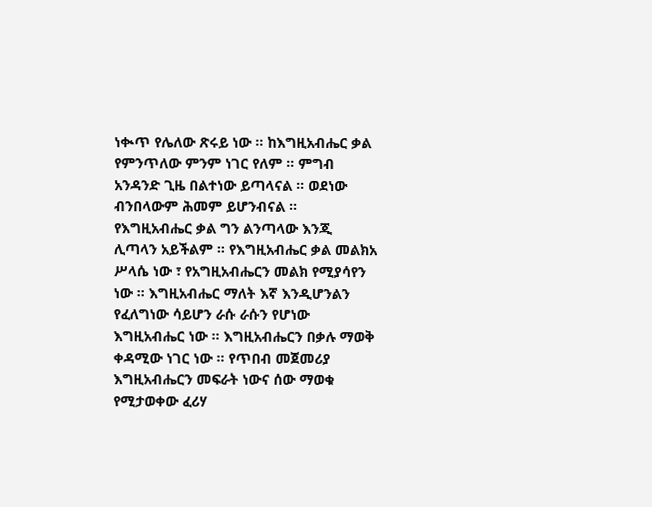ነቊጥ የሌለው ጽሩይ ነው ። ከእግዚአብሔር ቃል የምንጥለው ምንም ነገር የለም ። ምግብ አንዳንድ ጊዜ በልተነው ይጣላናል ። ወደነው ብንበላውም ሕመም ይሆንብናል ። የእግዚአብሔር ቃል ግን ልንጣላው እንጂ ሊጣላን አይችልም ። የእግዚአብሔር ቃል መልክአ ሥላሴ ነው ፣ የአግዚአብሔርን መልክ የሚያሳየን ነው ። እግዚአብሔር ማለት እኛ እንዲሆንልን የፈለግነው ሳይሆን ራሱ ራሱን የሆነው እግዚአብሔር ነው ። እግዚአብሔርን በቃሉ ማወቅ ቀዳሚው ነገር ነው ። የጥበብ መጀመሪያ እግዚአብሔርን መፍራት ነውና ሰው ማወቁ የሚታወቀው ፈሪሃ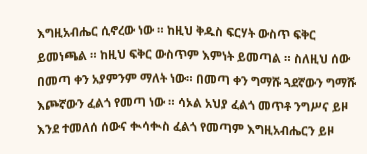እግዚአብሔር ሲኖረው ነው ። ከዚህ ቅዱስ ፍርሃት ውስጥ ፍቅር ይመነጫል ። ከዚህ ፍቅር ውስጥም እምነት ይመጣል ። ስለዚህ ሰው በመጣ ቀን አያምንም ማለት ነው። በመጣ ቀን ግማሹ ጓደኛውን ግማሹ እጮኛውን ፈልጎ የመጣ ነው ። ሳኦል አህያ ፈልጎ መጥቶ ንግሥና ይዞ እንደ ተመለሰ ሰውና ቊሳቊስ ፈልጎ የመጣም እግዚአብሔርን ይዞ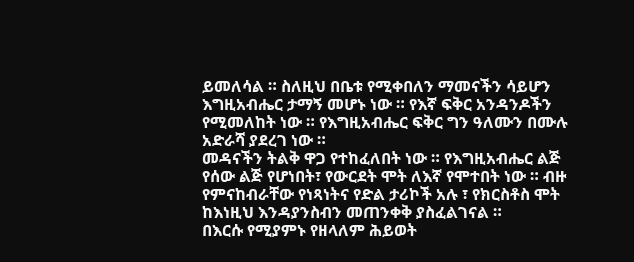ይመለሳል ። ስለዚህ በቤቱ የሚቀበለን ማመናችን ሳይሆን እግዚአብሔር ታማኝ መሆኑ ነው ። የእኛ ፍቅር አንዳንዶችን የሚመለከት ነው ። የእግዚአብሔር ፍቅር ግን ዓለሙን በሙሉ አድራሻ ያደረገ ነው ።
መዳናችን ትልቅ ዋጋ የተከፈለበት ነው ። የእግዚአብሔር ልጅ የሰው ልጅ የሆነበት፣ የውርደት ሞት ለእኛ የሞተበት ነው ። ብዙ የምናከብራቸው የነጻነትና የድል ታሪኮች አሉ ፣ የክርስቶስ ሞት ከእነዚህ እንዳያንስብን መጠንቀቅ ያስፈልገናል ።
በእርሱ የሚያምኑ የዘላለም ሕይወት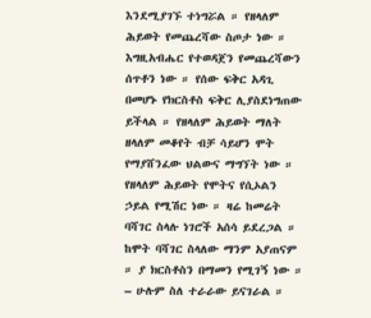እንደሚያገኙ ተነግሯል ። የዘላለም ሕይወት የመጨረሻው ስጦታ ነው ። እግዚአብሔር የተወዳጀን የመጨረሻውን ሰጥቶን ነው ። የሰው ፍቅር አዳጊ በመሆኑ የክርስቶስ ፍቅር ሊያስደነግጠው ይችላል ። የዘላለም ሕይወት ማለት ዘላለም መቆየት ብቻ ሳይሆን ሞት የማያሸንፈው ህልውና ማግኘት ነው ። የዘላለም ሕይወት የሞትና የሲኦልን ኃይል የሚሽር ነው ። ዛሬ ከመሬት ባሻገር ስላሉ ነገሮች አሰሳ ይደረጋል ። ከሞት ባሻገር ስላለው ማንም አያጠናም ። ያ ክርስቶስን በማመን የሚገኝ ነው ።
– ሁሉም ስለ ተራራው ይናገራል ።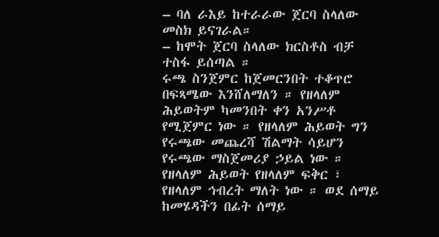– ባለ ራእይ ከተራራው ጀርባ ስላለው መስክ ይናገራል።
– ከሞት ጀርባ ስላለው ክርስቶስ ብቻ ተስፋ ይሰጣል ።
ሩጫ ስንጀምር ከጀመርንበት ተቆጥሮ በፍጻሜው እንሸለማለን ። የዘላለም ሕይወትም ካመንበት ቀን አንሥቶ የሚጀምር ነው ። የዘላለም ሕይወት ግን የሩጫው መጨረሻ ሽልማት ሳይሆን የሩጫው ማስጀመሪያ ኃይል ነው ። የዘላለም ሕይወት የዘላለም ፍቅር ፣ የዘላለም ኅብረት ማለት ነው ። ወደ ሰማይ ከመሄዳችን በፊት ሰማይ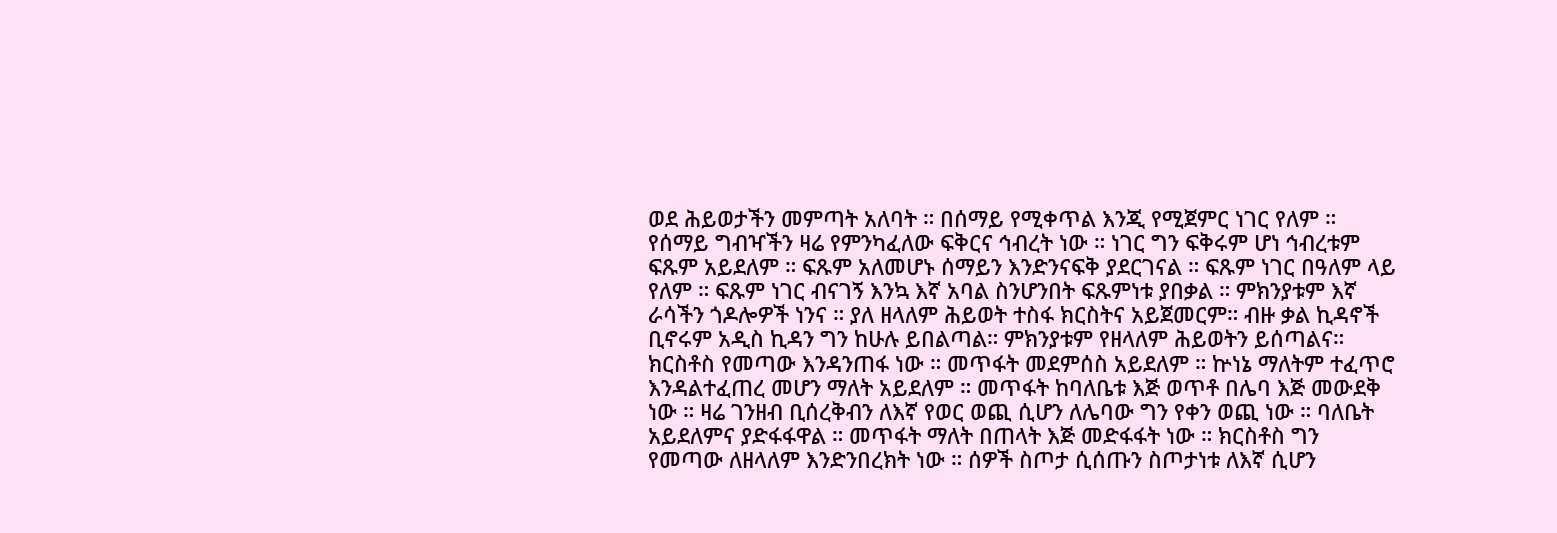ወደ ሕይወታችን መምጣት አለባት ። በሰማይ የሚቀጥል እንጂ የሚጀምር ነገር የለም ። የሰማይ ግብዣችን ዛሬ የምንካፈለው ፍቅርና ኅብረት ነው ። ነገር ግን ፍቅሩም ሆነ ኅብረቱም ፍጹም አይደለም ። ፍጹም አለመሆኑ ሰማይን እንድንናፍቅ ያደርገናል ። ፍጹም ነገር በዓለም ላይ የለም ። ፍጹም ነገር ብናገኝ እንኳ እኛ አባል ስንሆንበት ፍጹምነቱ ያበቃል ። ምክንያቱም እኛ ራሳችን ጎዶሎዎች ነንና ። ያለ ዘላለም ሕይወት ተስፋ ክርስትና አይጀመርም። ብዙ ቃል ኪዳኖች ቢኖሩም አዲስ ኪዳን ግን ከሁሉ ይበልጣል። ምክንያቱም የዘላለም ሕይወትን ይሰጣልና።
ክርስቶስ የመጣው እንዳንጠፋ ነው ። መጥፋት መደምሰስ አይደለም ። ኵነኔ ማለትም ተፈጥሮ እንዳልተፈጠረ መሆን ማለት አይደለም ። መጥፋት ከባለቤቱ እጅ ወጥቶ በሌባ እጅ መውደቅ ነው ። ዛሬ ገንዘብ ቢሰረቅብን ለእኛ የወር ወጪ ሲሆን ለሌባው ግን የቀን ወጪ ነው ። ባለቤት አይደለምና ያድፋፋዋል ። መጥፋት ማለት በጠላት እጅ መድፋፋት ነው ። ክርስቶስ ግን የመጣው ለዘላለም እንድንበረክት ነው ። ሰዎች ስጦታ ሲሰጡን ስጦታነቱ ለእኛ ሲሆን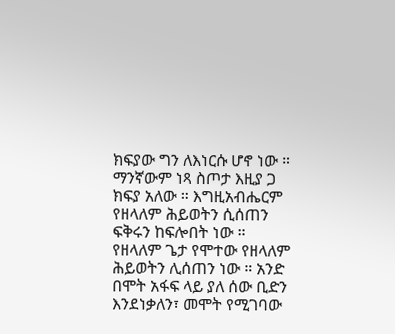ክፍያው ግን ለእነርሱ ሆኖ ነው ። ማንኛውም ነጻ ስጦታ እዚያ ጋ ክፍያ አለው ። እግዚአብሔርም የዘላለም ሕይወትን ሲሰጠን ፍቅሩን ከፍሎበት ነው ። የዘላለም ጌታ የሞተው የዘላለም ሕይወትን ሊሰጠን ነው ። አንድ በሞት አፋፍ ላይ ያለ ሰው ቢድን እንደነቃለን፣ መሞት የሚገባው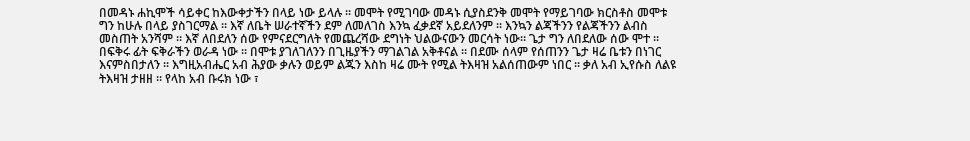በመዳኑ ሐኪሞች ሳይቀር ከእውቀታችን በላይ ነው ይላሉ ። መሞት የሚገባው መዳኑ ሲያስደንቅ መሞት የማይገባው ክርስቶስ መሞቱ ግን ከሁሉ በላይ ያስገርማል ። እኛ ለቤት ሠራተኛችን ደም ለመለገስ እንኳ ፈቃደኛ አይደለንም ። እንኳን ልጃችንን የልጃችንን ልብስ መስጠት አንሻም ። እኛ ለበደለን ሰው የምናደርግለት የመጨረሻው ደግነት ህልውናውን መርሳት ነው። ጌታ ግን ለበደለው ሰው ሞተ ። በፍቅሩ ፊት ፍቅራችን ወራዳ ነው ። በሞቱ ያገለገለንን በጊዜያችን ማገልገል አቅቶናል ። በደሙ ሰላም የሰጠንን ጌታ ዛሬ ቤቱን በነገር እናምስበታለን ። እግዚአብሔር አብ ሕያው ቃሉን ወይም ልጁን እስከ ዛሬ ሙት የሚል ትእዛዝ አልሰጠውም ነበር ። ቃለ አብ ኢየሱስ ለልዩ ትእዛዝ ታዘዘ ። የላከ አብ ቡሩክ ነው ፣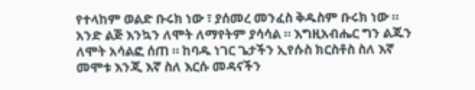የተላከም ወልድ ቡሩክ ነው ፣ ያሰመረ መንፈስ ቅዱስም ቡሩክ ነው ።
አንድ ልጅ እንኳን ለሞት ለማየትም ያሳሳል ። እግዚአብሔር ግን ልጁን ለሞት አሳልፎ ሰጠ ። ከባዱ ነገር ጌታችን ኢየሱስ ክርስቶስ ስለ እኛ መሞቱ እንጂ እኛ ስለ እርሱ መዳናችን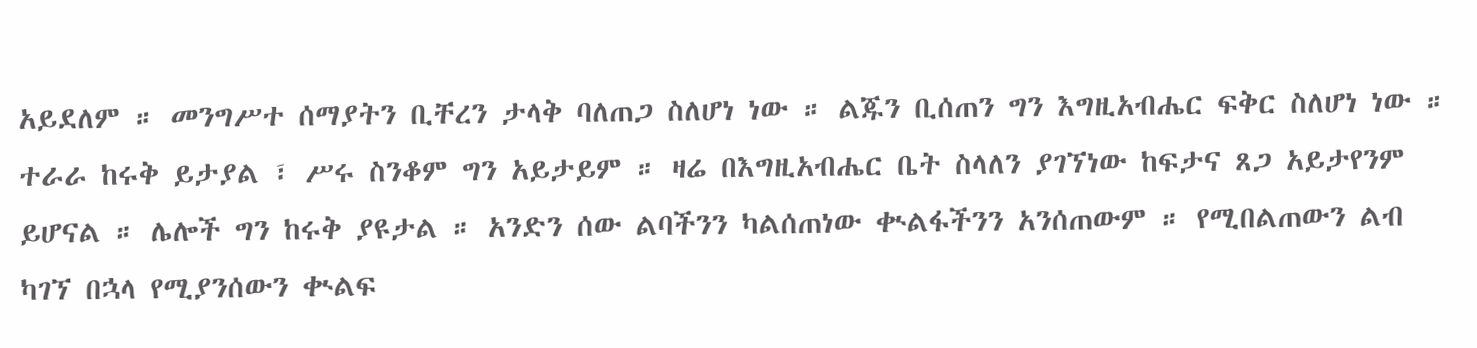አይደለም ። መንግሥተ ሰማያትን ቢቸረን ታላቅ ባለጠጋ ስለሆነ ነው ። ልጁን ቢሰጠን ግን እግዚአብሔር ፍቅር ስለሆነ ነው ። ተራራ ከሩቅ ይታያል ፣ ሥሩ ስንቆም ግን አይታይም ። ዛሬ በእግዚአብሔር ቤት ስላለን ያገኘነው ከፍታና ጸጋ አይታየንም ይሆናል ። ሌሎች ግን ከሩቅ ያዩታል ። አንድን ሰው ልባችንን ካልሰጠነው ቊልፋችንን አንሰጠውም ። የሚበልጠውን ልብ ካገኘ በኋላ የሚያንሰውን ቊልፍ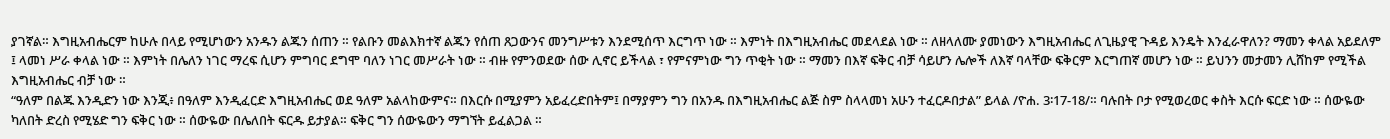ያገኛል። እግዚአብሔርም ከሁሉ በላይ የሚሆነውን አንዱን ልጁን ሰጠን ። የልቡን መልእክተኛ ልጁን የሰጠ ጸጋውንና መንግሥቱን እንደሚሰጥ እርግጥ ነው ። እምነት በእግዚአብሔር መደላደል ነው ። ለዘላለሙ ያመነውን እግዚአብሔር ለጊዜያዊ ጉዳይ እንዴት እንፈራዋለን? ማመን ቀላል አይደለም ፤ ላመነ ሥራ ቀላል ነው ። እምነት በሌለን ነገር ማረፍ ሲሆን ምግባር ደግሞ ባለን ነገር መሥራት ነው ። ብዙ የምንወደው ሰው ሊኖር ይችላል ፣ የምናምነው ግን ጥቂት ነው ። ማመን በእኛ ፍቅር ብቻ ሳይሆን ሌሎች ለእኛ ባላቸው ፍቅርም እርግጠኛ መሆን ነው ። ይህንን መታመን ሊሸከም የሚችል እግዚአብሔር ብቻ ነው ።
“ዓለም በልጁ እንዲድን ነው እንጂ፥ በዓለም እንዲፈርድ እግዚአብሔር ወደ ዓለም አልላከውምና። በእርሱ በሚያምን አይፈረድበትም፤ በማያምን ግን በአንዱ በእግዚአብሔር ልጅ ስም ስላላመነ አሁን ተፈርዶበታል” ይላል /ዮሐ. 3፡17-18/። ባሉበት ቦታ የሚወረወር ቀስት እርሱ ፍርድ ነው ። ሰውዬው ካለበት ድረስ የሚሄድ ግን ፍቅር ነው ። ሰውዬው በሌለበት ፍርዱ ይታያል። ፍቅር ግን ሰውዬውን ማግኘት ይፈልጋል ።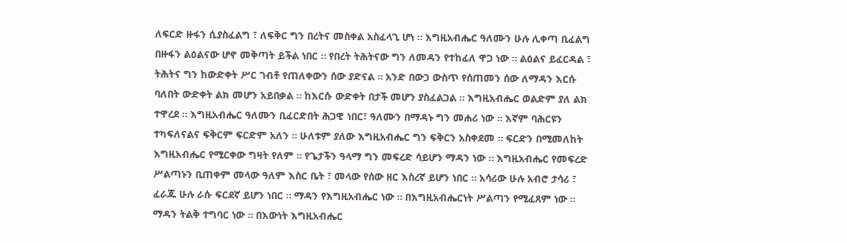ለፍርድ ዙፋን ሲያስፈልግ ፣ ለፍቅር ግን በረትና መስቀል አስፈላጊ ሆነ ። እግዚአብሔር ዓለሙን ሁሉ ሊቀጣ ቢፈልግ በዙፋን ልዕልናው ሆኖ መቅጣት ይችል ነበር ። የበረት ትሕትናው ግን ለመዳን የተከፈለ ዋጋ ነው ። ልዕልና ይፈርዳል ፣ ትሕትና ግን ከውድቀት ሥር ገብቶ የጠለቀውን ሰው ያድናል ። አንድ በውኃ ውስጥ የሰጠመን ሰው ለማዳን እርሱ ባለበት ውድቀት ልክ መሆን አይበቃል ። ከእርሱ ውድቀት በታች መሆን ያስፈልጋል ። እግዚአብሔር ወልድም ያለ ልክ ተዋረደ ። እግዚአብሔር ዓለሙን ቢፈርድበት ሕጋዊ ነበር፣ ዓለሙን በማዳኑ ግን መሐሪ ነው ። እኛም ባሕርዩን ተካፍለናልና ፍቅርም ፍርድም አለን ። ሁለቱም ያለው እግዚአብሔር ግን ፍቅርን አስቀደመ ። ፍርድን በሚመለከት እግዚአብሔር የሚርቀው ግዛት የለም ። የጌታችን ዓላማ ግን መፍረድ ሳይሆን ማዳን ነው ። እግዚአብሔር የመፍረድ ሥልጣኑን ቢጠቀም መላው ዓለም እስር ቤት ፣ መላው የሰው ዘር እስረኛ ይሆን ነበር ። አሳሪው ሁሉ አብሮ ታሳሪ ፣ ፈራጁ ሁሉ ራሱ ፍርደኛ ይሆን ነበር ። ማዳን የእግዚአብሔር ነው ። በእግዚአብሔርነት ሥልጣን የሚፈጸም ነው ። ማዳን ትልቅ ተግባር ነው ። በእውነት እግዚአብሔር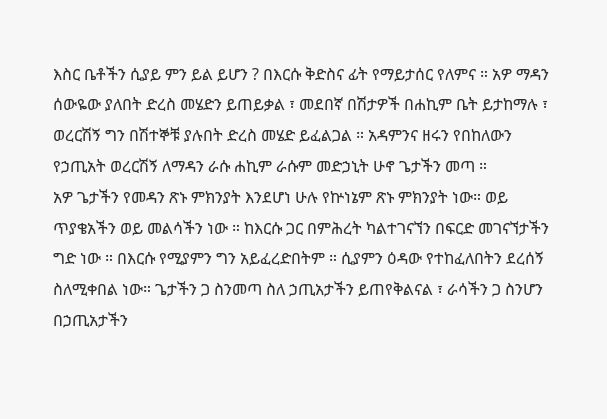እስር ቤቶችን ሲያይ ምን ይል ይሆን ? በእርሱ ቅድስና ፊት የማይታሰር የለምና ። አዎ ማዳን ሰውዬው ያለበት ድረስ መሄድን ይጠይቃል ፣ መደበኛ በሽታዎች በሐኪም ቤት ይታከማሉ ፣ ወረርሽኝ ግን በሽተኞቹ ያሉበት ድረስ መሄድ ይፈልጋል ። አዳምንና ዘሩን የበከለውን የኃጢአት ወረርሽኝ ለማዳን ራሱ ሐኪም ራሱም መድኃኒት ሁኖ ጌታችን መጣ ።
አዎ ጌታችን የመዳን ጽኑ ምክንያት እንደሆነ ሁሉ የኵነኔም ጽኑ ምክንያት ነው። ወይ ጥያቄአችን ወይ መልሳችን ነው ። ከእርሱ ጋር በምሕረት ካልተገናኘን በፍርድ መገናኘታችን ግድ ነው ። በእርሱ የሚያምን ግን አይፈረድበትም ። ሲያምን ዕዳው የተከፈለበትን ደረሰኝ ስለሚቀበል ነው። ጌታችን ጋ ስንመጣ ስለ ኃጢአታችን ይጠየቅልናል ፣ ራሳችን ጋ ስንሆን በኃጢአታችን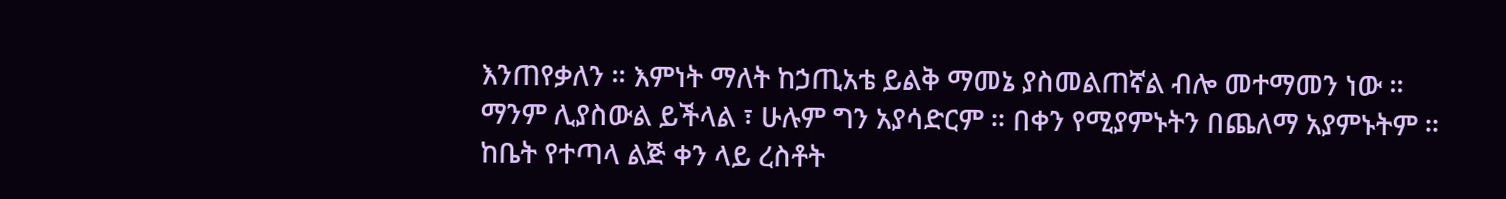እንጠየቃለን ። እምነት ማለት ከኃጢአቴ ይልቅ ማመኔ ያስመልጠኛል ብሎ መተማመን ነው ። ማንም ሊያስውል ይችላል ፣ ሁሉም ግን አያሳድርም ። በቀን የሚያምኑትን በጨለማ አያምኑትም ። ከቤት የተጣላ ልጅ ቀን ላይ ረስቶት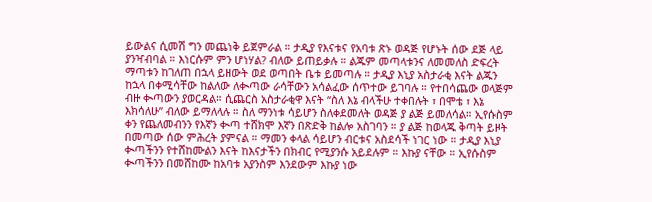ይውልና ሲመሽ ግን መጨነቅ ይጀምራል ። ታዲያ የእናቱና የአባቱ ጽኑ ወዳጅ የሆኑት ሰው ደጅ ላይ ያንዣብባል ። እነርሱም ምን ሆነሃል? ብለው ይጠይቃሉ ። ልጁም መጣላቱንና ለመመለስ ድፍረት ማጣቱን ከገለጠ በኋላ ይዘውት ወደ ወጣበት ቤቱ ይመጣሉ ። ታዲያ እኒያ አስታራቂ እናት ልጁን ከኋላ በቀሚሳቸው ከልለው ለቊጣው ራሳቸውን አሳልፈው ሰጥተው ይገባሉ ። የተበሳጨው ወላጅም ብዙ ቊጣውን ያወርዳል። ሲጨርስ አስታራቂዋ እናት “ስለ እኔ ብላችሁ ተቀበሉት ፣ በሞቴ ፣ እኔ እክሳለሁ” ብለው ይማለላሉ ። ስለ ማንነቱ ሳይሆን ስለቀደመለት ወዳጅ ያ ልጅ ይመለሳል። ኢየሱስም ቀን የጨለመብንን የእኛን ቊጣ ተሸክሞ እኛን በጽድቅ ከልሎ አስገባን ። ያ ልጅ ከወላጁ ቅጣት ይዞት በመጣው ሰው ምሕረት ያምናል ። ማመን ቀላል ሳይሆን ብርቱና አስደሳች ነገር ነው ። ታዲያ እኒያ ቊጣችንን የተሸከሙልን እናት ከእናታችን በክብር የሚያንሱ አይደሉም ። እኩያ ናቸው ። ኢየሱስም ቊጣችንን በመሸከሙ ከአባቱ አያንስም እንደውም እኩያ ነው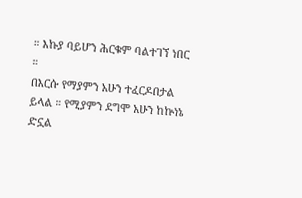። እኩያ ባይሆን ሕርቁም ባልተገኘ ነበር ።
በእርሱ የማያምን አሁን ተፈርዶበታል ይላል ። የሚያምን ደግሞ አሁን ከኵነኔ ድኗል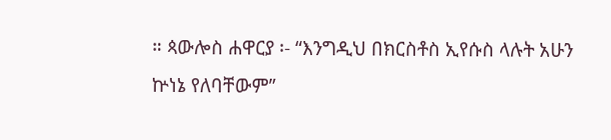። ጳውሎስ ሐዋርያ ፡- “እንግዲህ በክርስቶስ ኢየሱስ ላሉት አሁን ኵነኔ የለባቸውም”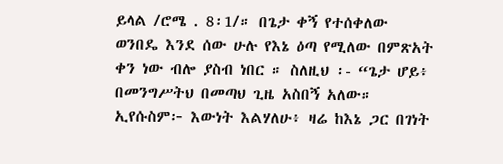ይላል /ሮሜ . 8፡1/። በጌታ ቀኝ የተሰቀለው ወንበዴ እንደ ሰው ሁሉ የእኔ ዕጣ የሚለው በምጽአት ቀን ነው ብሎ ያስብ ነበር ። ስለዚህ ፡- “ጌታ ሆይ፥ በመንግሥትህ በመጣህ ጊዜ አስበኝ አለው። ኢየሱስም፦ እውነት እልሃለሁ፥ ዛሬ ከእኔ ጋር በገነት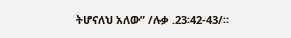ትሆናለህ አለው” /ሉቃ .23፡42-43/።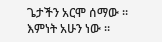ጌታችን አርሞ ሰማው ። እምነት አሁን ነው ።